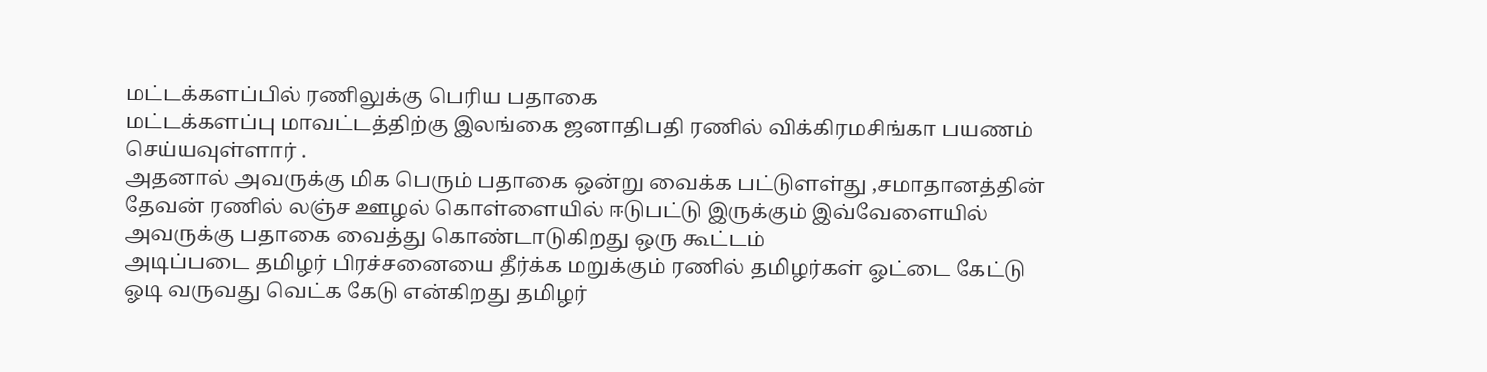மட்டக்களப்பில் ரணிலுக்கு பெரிய பதாகை
மட்டக்களப்பு மாவட்டத்திற்கு இலங்கை ஜனாதிபதி ரணில் விக்கிரமசிங்கா பயணம் செய்யவுள்ளார் .
அதனால் அவருக்கு மிக பெரும் பதாகை ஒன்று வைக்க பட்டுளள்து ,சமாதானத்தின் தேவன் ரணில் லஞ்ச ஊழல் கொள்ளையில் ஈடுபட்டு இருக்கும் இவ்வேளையில் அவருக்கு பதாகை வைத்து கொண்டாடுகிறது ஒரு கூட்டம்
அடிப்படை தமிழர் பிரச்சனையை தீர்க்க மறுக்கும் ரணில் தமிழர்கள் ஓட்டை கேட்டு ஓடி வருவது வெட்க கேடு என்கிறது தமிழர்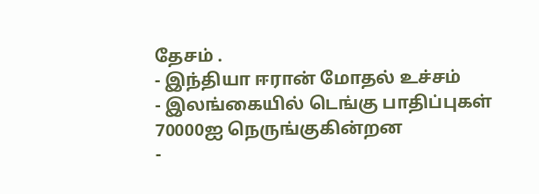தேசம் .
- இந்தியா ஈரான் மோதல் உச்சம்
- இலங்கையில் டெங்கு பாதிப்புகள் 70000ஐ நெருங்குகின்றன
-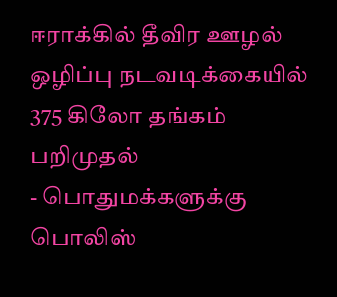ஈராக்கில் தீவிர ஊழல் ஒழிப்பு நடவடிக்கையில் 375 கிலோ தங்கம் பறிமுதல்
- பொதுமக்களுக்கு பொலிஸ்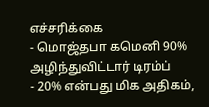எச்சரிக்கை
- மொஜ்தபா கமெனி 90% அழிந்துவிட்டார் டிரம்ப்
- 20% என்பது மிக அதிகம்,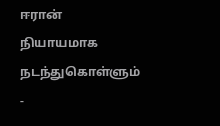ஈரான் நியாயமாக நடந்துகொள்ளும்
-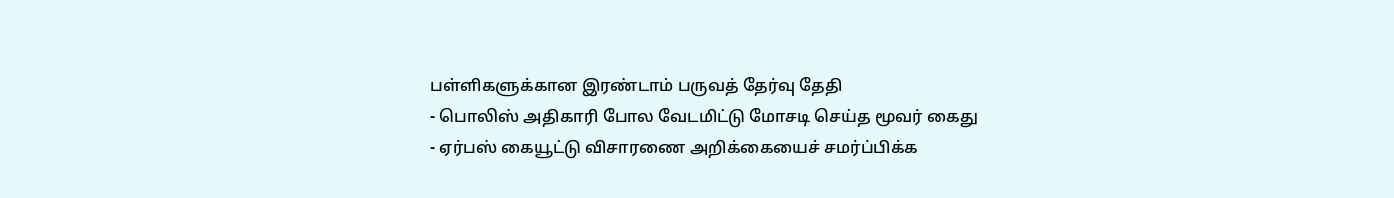பள்ளிகளுக்கான இரண்டாம் பருவத் தேர்வு தேதி
- பொலிஸ் அதிகாரி போல வேடமிட்டு மோசடி செய்த மூவர் கைது
- ஏர்பஸ் கையூட்டு விசாரணை அறிக்கையைச் சமர்ப்பிக்க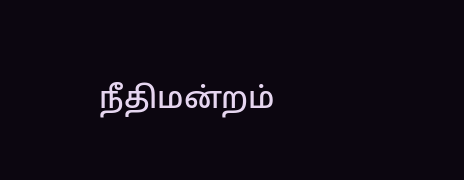நீதிமன்றம்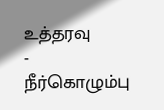உத்தரவு
- நீர்கொழும்பு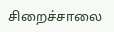சிறைச்சாலை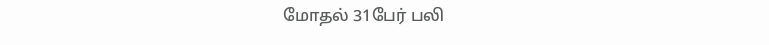மோதல் 31பேர் பலி